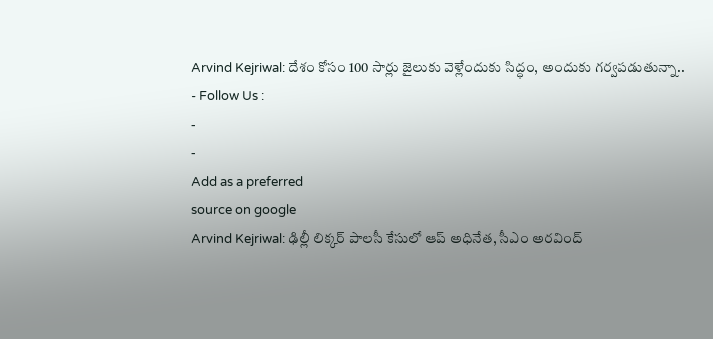Arvind Kejriwal: దేశం కోసం 100 సార్లు జైలుకు వెళ్లేందుకు సిద్ధం, అందుకు గర్వపడుతున్నా..
- Follow Us :
-
-
Add as a preferred
source on google
Arvind Kejriwal: ఢిల్లీ లిక్కర్ పాలసీ కేసులో ఆప్ అధినేత, సీఎం అరవింద్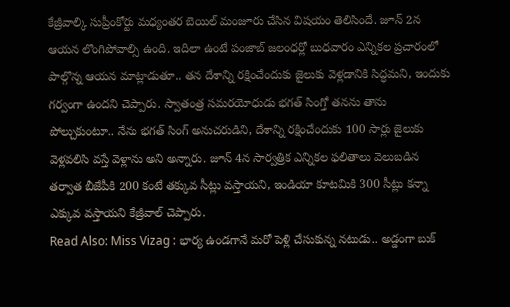కేజ్రీవాల్కి సుప్రీంకోర్టు మధ్యంతర బెయిల్ మంజూరు చేసిన విషయం తెలిసిందే. జూన్ 2న ఆయన లొంగిపోవాల్సి ఉంది. ఇదిలా ఉంటే పంజాబ్ జలంధర్లో బుధవారం ఎన్నికల ప్రచారంలో పాల్గొన్న ఆయన మాట్లాడుతూ.. తన దేశాన్ని రక్షించేందుకు జైలుకు వెళ్లడానికి సిద్ధమని, ఇందుకు గర్వంగా ఉందని చెప్పారు. స్వాతంత్ర సమరయోధుడు భగత్ సింగ్తో తనను తాను పోల్చుకుంటూ.. నేను భగత్ సింగ్ అనుచరుడిని, దేశాన్ని రక్షించేందుకు 100 సార్లు జైలుకు వెళ్లవలిసి వస్తే వెళ్లాను అని అన్నారు. జూన్ 4న సార్వత్రిక ఎన్నికల ఫలితాలు వెలుబడిన తర్వాత బీజేపీకి 200 కంటే తక్కువ సీట్లు వస్తాయని, ఇండియా కూటమికి 300 సీట్లు కన్నా ఎక్కువ వస్తాయని కేజ్రీవాల్ చెప్పారు.
Read Also: Miss Vizag : భార్య ఉండగానే మరో పెళ్లి చేసుకున్న నటుడు.. అడ్డంగా బుక్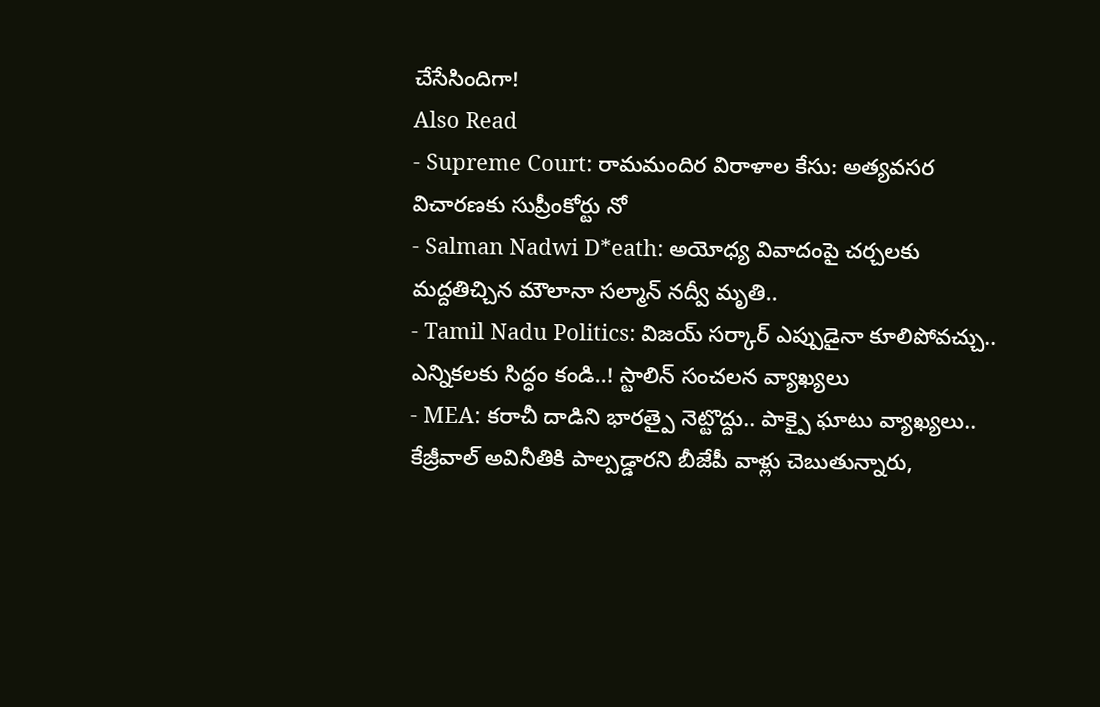చేసేసిందిగా!
Also Read
- Supreme Court: రామమందిర విరాళాల కేసు: అత్యవసర విచారణకు సుప్రీంకోర్టు నో
- Salman Nadwi D*eath: అయోధ్య వివాదంపై చర్చలకు మద్దతిచ్చిన మౌలానా సల్మాన్ నద్వీ మృతి..
- Tamil Nadu Politics: విజయ్ సర్కార్ ఎప్పుడైనా కూలిపోవచ్చు.. ఎన్నికలకు సిద్ధం కండి..! స్టాలిన్ సంచలన వ్యాఖ్యలు
- MEA: కరాచీ దాడిని భారత్పై నెట్టొద్దు.. పాక్పై ఘాటు వ్యాఖ్యలు..
కేజ్రీవాల్ అవినీతికి పాల్పడ్డారని బీజేపీ వాళ్లు చెబుతున్నారు,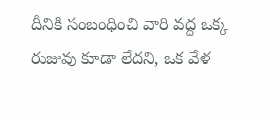దీనికి సంబంధించి వారి వద్ద ఒక్క రుజువు కూడా లేదని, ఒక వేళ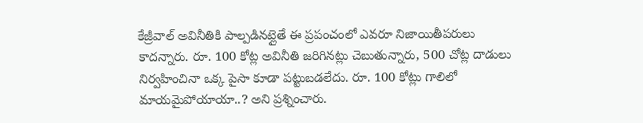కేజ్రీవాల్ అవినీతికి పాల్పడినట్లైతే ఈ ప్రపంచంలో ఎవరూ నిజాయితీపరులు కాదన్నారు. రూ. 100 కోట్ల అవినీతి జరిగినట్లు చెబుతున్నారు, 500 చోట్ల దాడులు నిర్వహించినా ఒక్క పైసా కూడా పట్టుబడలేదు. రూ. 100 కోట్లు గాలిలో మాయమైపోయాయా..? అని ప్రశ్నించారు.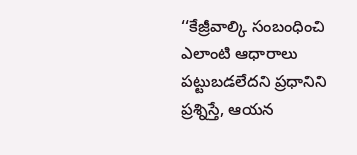‘‘కేజ్రీవాల్కి సంబంధించి ఎలాంటి ఆధారాలు పట్టుబడలేదని ప్రధానిని ప్రశ్నిస్తే, ఆయన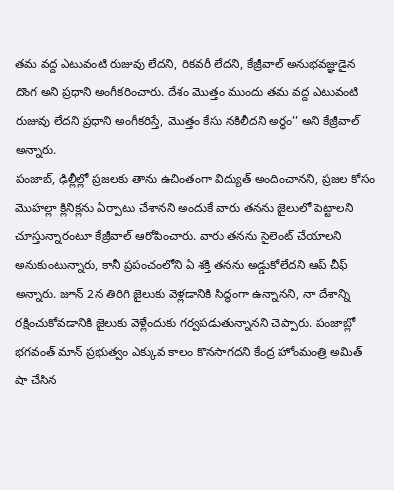తమ వద్ద ఎటువంటి రుజువు లేదని, రికవరీ లేదని, కేజ్రీవాల్ అనుభవజ్ఞుడైన దొంగ అని ప్రధాని అంగీకరించారు. దేశం మొత్తం ముందు తమ వద్ద ఎటువంటి రుజువు లేదని ప్రధాని అంగీకరిస్తే, మొత్తం కేసు నకిలీదని అర్థం’’ అని కేజ్రీవాల్ అన్నారు.
పంజాబ్, ఢిల్లీల్లో ప్రజలకు తాను ఉచింతంగా విద్యుత్ అందించానని, ప్రజల కోసం మొహల్లా క్లినిక్లను ఏర్పాటు చేశానని అందుకే వారు తనను జైలులో పెట్టాలని చూస్తున్నారంటూ కేజ్రీవాల్ ఆరోపించారు. వారు తనను సైలెంట్ చేయాలని అనుకుంటున్నారు, కానీ ప్రపంచంలోని ఏ శక్తి తనను అడ్డుకోలేదని ఆప్ చీఫ్ అన్నారు. జూన్ 2న తిరిగి జైలుకు వెళ్లడానికి సిద్ధంగా ఉన్నానని, నా దేశాన్ని రక్షించుకోవడానికి జైలుకు వెళ్లేందుకు గర్వపడుతున్నానని చెప్పారు. పంజాబ్లో భగవంత్ మాన్ ప్రభుత్వం ఎక్కువ కాలం కొనసాగదని కేంద్ర హోంమంత్రి అమిత్ షా చేసిన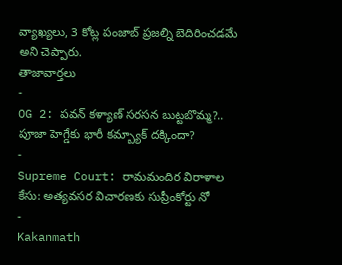వ్యాఖ్యలు, 3 కోట్ల పంజాబ్ ప్రజల్ని బెదిరించడమే అని చెప్పారు.
తాజావార్తలు
-
OG 2: పవన్ కళ్యాణ్ సరసన బుట్టబొమ్మ?.. పూజా హెగ్డేకు భారీ కమ్బ్యాక్ దక్కిందా?
-
Supreme Court: రామమందిర విరాళాల కేసు: అత్యవసర విచారణకు సుప్రీంకోర్టు నో
-
Kakanmath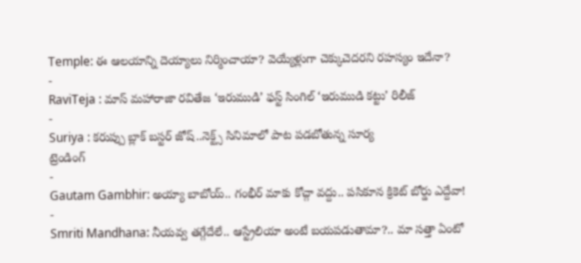Temple: ఈ ఆలయాన్ని దెయ్యాలు నిర్మించాయా? వెయ్యేళ్లుగా చెక్కుచెదరని రహస్యం ఇదేనా?
-
RaviTeja : మాస్ మహారాజా రవితేజ ‘ఇరుముడి’ ఫస్ట్ సింగిల్ ‘ఇరుముడి కట్టు’ రిలీజ్
-
Suriya : కరుప్పు బ్లాక్ బస్టర్ జోష్..నెక్ట్స్ సినిమాలో పాట పడబోతున్న సూర్య
ట్రెండింగ్
-
Gautam Gambhir: అయ్యా బాబోయ్.. గంభీర్ మాకు కోచ్గా వద్దు.. పసికూన క్రికెట్ బోర్డు ఎద్దేవా!
-
Smriti Mandhana: నీయవ్వ తగ్గేదేలే.. ఆస్ట్రేలియా అంటే బయపడుతామా?.. మా సత్తా ఏంటో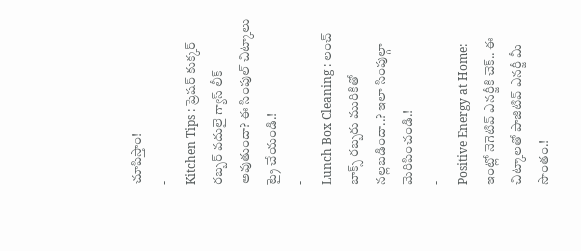చూపిస్తాం!
-
Kitchen Tips : ప్రెషర్ కుక్కర్ రబ్బర్ వదులై గ్యాస్ లీక్ అవుతుందా? ఈ సింపుల్ చిట్కాలు ట్రై చేయండి.!
-
Lunch Box Cleaning : లంచ్ బాక్స్ రబ్బరు మురికితో నల్లబడిందా..? ఇలా సింపుల్గా మెరిపించండి.!
-
Positive Energy at Home: ఇంట్లో నెగెటివ్ ఎనర్జీకి చెక్.. ఈ చిట్కాలతో పాజిటివ్ ఎనర్జీ మీ సొంతం.!